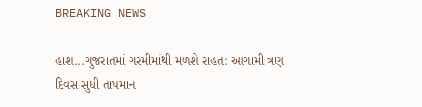BREAKING NEWS

હાશ...ગુજરાતમાં ગરમીમાંથી મળશે રાહત: આગામી ત્રણ દિવસ સુધી તાપમાન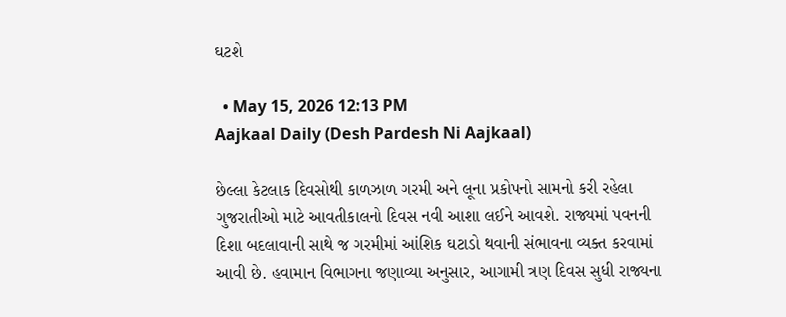ઘટશે

  • May 15, 2026 12:13 PM
Aajkaal Daily (Desh Pardesh Ni Aajkaal)

છેલ્લા કેટલાક દિવસોથી કાળઝાળ ગરમી અને લૂના પ્રકોપનો સામનો કરી રહેલા ગુજરાતીઓ માટે આવતીકાલનો દિવસ નવી આશા લઈને આવશે. રાજ્યમાં પવનની દિશા બદલાવાની સાથે જ ગરમીમાં આંશિક ઘટાડો થવાની સંભાવના વ્યક્ત કરવામાં આવી છે. હવામાન વિભાગના જણાવ્યા અનુસાર, આગામી ત્રણ દિવસ સુધી રાજ્યના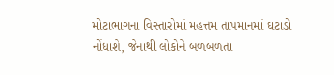મોટાભાગના વિસ્તારોમાં મહત્તમ તાપમાનમાં ઘટાડો નોંધાશે, જેનાથી લોકોને બળબળતા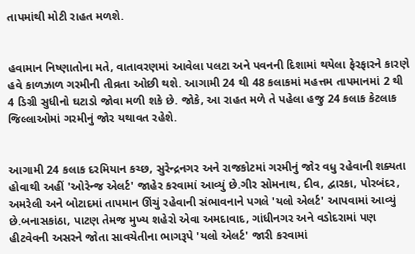તાપમાંથી મોટી રાહત મળશે.


હવામાન નિષ્ણાતોના મતે, વાતાવરણમાં આવેલા પલટા અને પવનની દિશામાં થયેલા ફેરફારને કારણે હવે કાળઝાળ ગરમીની તીવ્રતા ઓછી થશે. આગામી 24 થી 48 કલાકમાં મહત્તમ તાપમાનમાં 2 થી 4 ડિગ્રી સુધીનો ઘટાડો જોવા મળી શકે છે. જોકે, આ રાહત મળે તે પહેલા હજુ 24 કલાક કેટલાક જિલ્લાઓમાં ગરમીનું જોર યથાવત રહેશે.


આગામી 24 કલાક દરમિયાન કચ્છ, સુરેન્દ્રનગર અને રાજકોટમાં ગરમીનું જોર વધુ રહેવાની શક્યતા હોવાથી અહીં 'ઓરેન્જ એલર્ટ' જાહેર કરવામાં આવ્યું છે.ગીર સોમનાથ, દીવ, દ્વારકા, પોરબંદર, અમરેલી અને બોટાદમાં તાપમાન ઊંચું રહેવાની સંભાવનાને પગલે 'યલો એલર્ટ' આપવામાં આવ્યું છે.બનાસકાંઠા, પાટણ તેમજ મુખ્ય શહેરો એવા અમદાવાદ, ગાંધીનગર અને વડોદરામાં પણ હીટવેવની અસરને જોતા સાવચેતીના ભાગરૂપે 'યલો એલર્ટ' જારી કરવામાં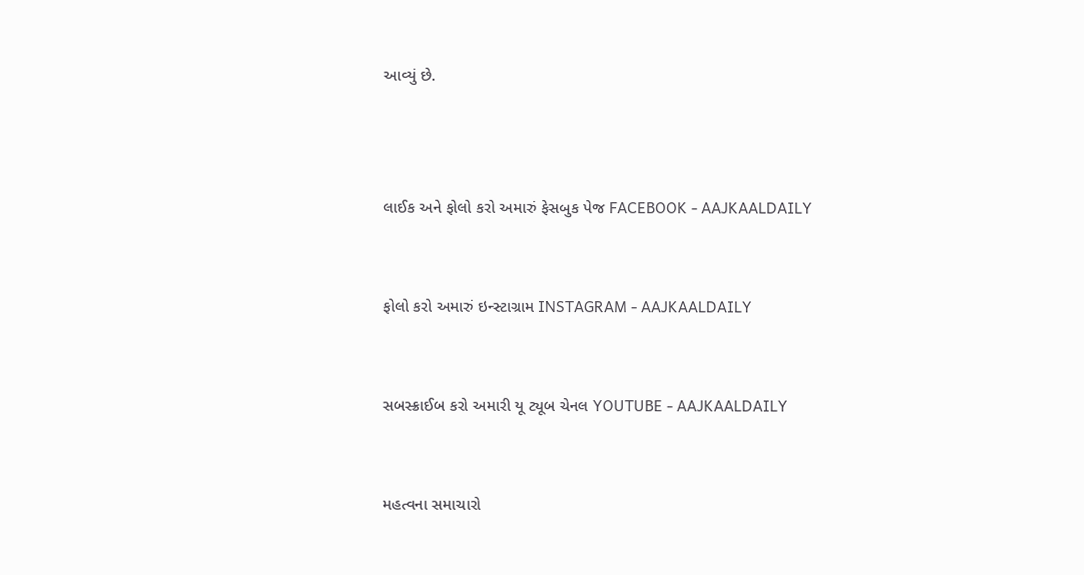આવ્યું છે.



લાઈક અને ફોલો કરો અમારું ફેસબુક પેજ FACEBOOK - AAJKAALDAILY


ફોલો કરો અમારું ઇન્સ્ટાગ્રામ INSTAGRAM - AAJKAALDAILY


સબસ્ક્રાઈબ કરો અમારી યૂ ટ્યૂબ ચેનલ YOUTUBE - AAJKAALDAILY


મહત્વના સમાચારો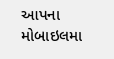આપના મોબાઇલમા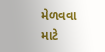મેળવવા માટે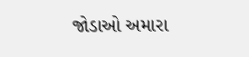જોડાઓ અમારા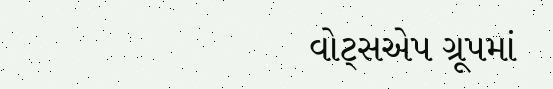વોટ્સએપ ગ્રૂપમાં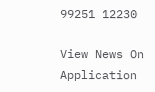99251 12230

View News On Application